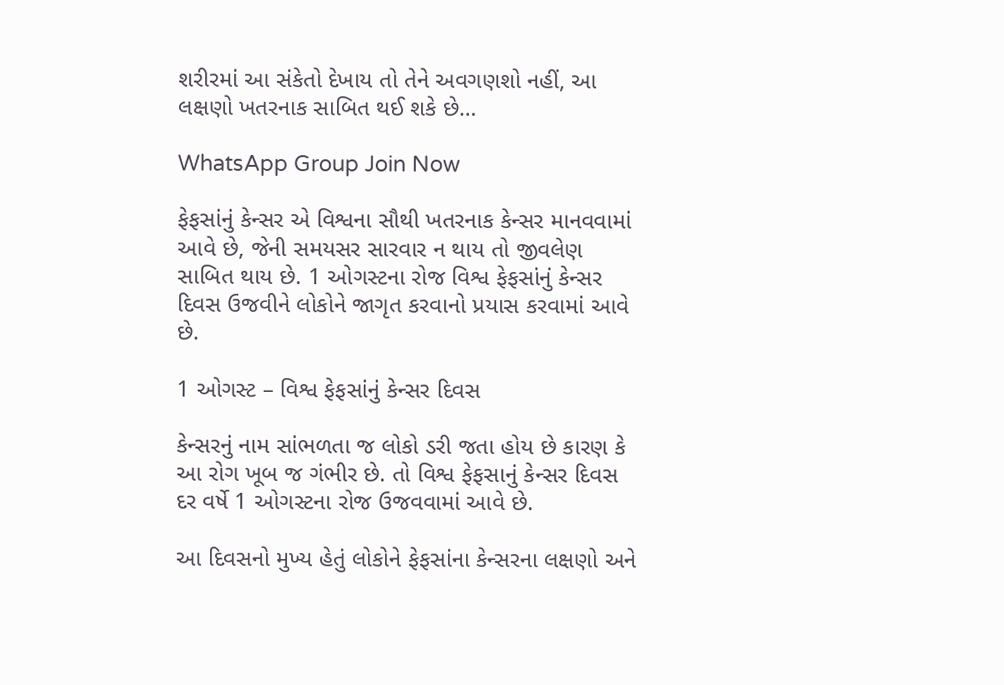શરીરમાં આ સંકેતો દેખાય તો તેને અવગણશો નહીં, આ લક્ષણો ખતરનાક સાબિત થઈ શકે છે…

WhatsApp Group Join Now

ફેફસાંનું કેન્સર એ વિશ્વના સૌથી ખતરનાક કેન્સર માનવવામાં આવે છે, જેની સમયસર સારવાર ન થાય તો જીવલેણ સાબિત થાય છે. 1 ઓગસ્ટના રોજ વિશ્વ ફેફસાંનું કેન્સર દિવસ ઉજવીને લોકોને જાગૃત કરવાનો પ્રયાસ કરવામાં આવે છે.

1 ઓગસ્ટ – વિશ્વ ફેફસાંનું કેન્સર દિવસ

કેન્સરનું નામ સાંભળતા જ લોકો ડરી જતા હોય છે કારણ કે આ રોગ ખૂબ જ ગંભીર છે. તો વિશ્વ ફેફસાનું કેન્સર દિવસ દર વર્ષે 1 ઓગસ્ટના રોજ ઉજવવામાં આવે છે.

આ દિવસનો મુખ્ય હેતું લોકોને ફેફસાંના કેન્સરના લક્ષણો અને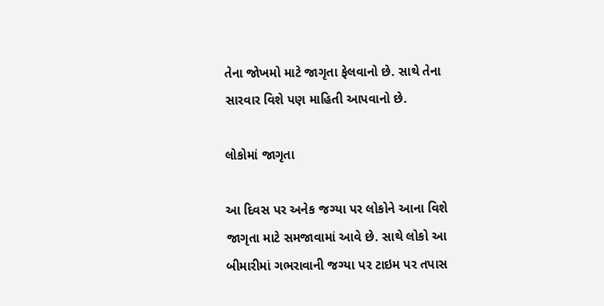તેના જોખમો માટે જાગૃતા ફેલવાનો છે. સાથે તેના સારવાર વિશે પણ માહિતી આપવાનો છે.

લોકોમાં જાગૃતા

આ દિવસ પર અનેક જગ્યા પર લોકોને આના વિશે જાગૃતા માટે સમજાવામાં આવે છે. સાથે લોકો આ બીમારીમાં ગભરાવાની જગ્યા પર ટાઇમ પર તપાસ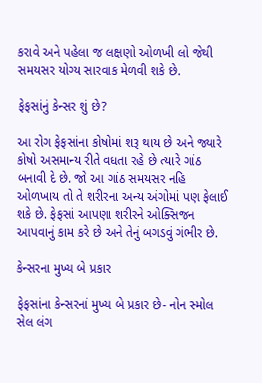કરાવે અને પહેલા જ લક્ષણો ઓળખી લો જેથી સમયસર યોગ્ય સારવાક મેળવી શકે છે.

ફેફસાંનું કેન્સર શું છે?

આ રોગ ફેફસાંના કોષોમાં શરૂ થાય છે અને જ્યારે કોષો અસમાન્ય રીતે વધતા રહે છે ત્યારે ગાંઠ બનાવી દે છે. જો આ ગાંઠ સમયસર નહિ ઓળખાય તો તે શરીરના અન્ય અંગોમાં પણ ફેલાઈ શકે છે. ફેફસાં આપણા શરીરને ઓક્સિજન આપવાનું કામ કરે છે અને તેનું બગડવું ગંભીર છે.

કેન્સરના મુખ્ય બે પ્રકાર

ફેફસાંના કેન્સરનાં મુખ્ય બે પ્રકાર છે- નોન સ્મોલ સેલ લંગ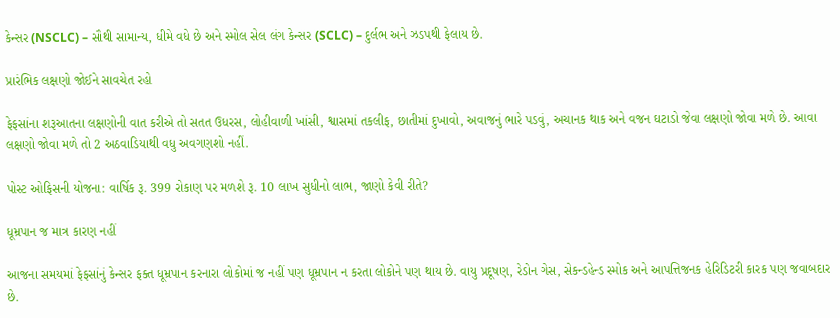કેન્સર (NSCLC) – સૌથી સામાન્ય, ધીમે વધે છે અને સ્મોલ સેલ લંગ કેન્સર (SCLC) – દુર્લભ અને ઝડપથી ફેલાય છે.

પ્રારંભિક લક્ષણો જોઈને સાવચેત રહો

ફેફસાંના શરૂઆતના લક્ષણોની વાત કરીએ તો સતત ઉધરસ, લોહીવાળી ખાંસી, શ્વાસમાં તકલીફ, છાતીમાં દુખાવો, અવાજનું ભારે પડવું, અચાનક થાક અને વજન ઘટાડો જેવા લક્ષણો જોવા મળે છે. આવા લક્ષણો જોવા મળે તો 2 અઠવાડિયાથી વધુ અવગણશો નહીં.

પોસ્ટ ઓફિસની યોજના: વાર્ષિક રૂ. 399 રોકાણ પર મળશે રૂ. 10 લાખ સુધીનો લાભ, જાણો કેવી રીતે?

ધૂમ્રપાન જ માત્ર કારણ નહીં

આજના સમયમાં ફેફસાંનું કેન્સર ફક્ત ધૂમ્રપાન કરનારા લોકોમાં જ નહીં પણ ધૂમ્રપાન ન કરતા લોકોને પણ થાય છે. વાયુ પ્રદૂષણ, રેડોન ગેસ, સેકન્ડહેન્ડ સ્મોક અને આપત્તિજનક હેરિડિટરી કારક પણ જવાબદાર છે.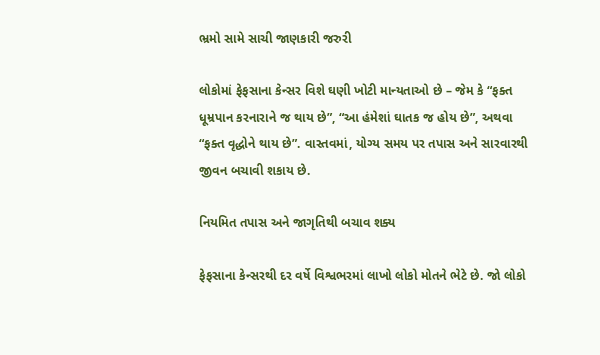ભ્રમો સામે સાચી જાણકારી જરુરી

લોકોમાં ફેફસાના કેન્સર વિશે ઘણી ખોટી માન્યતાઓ છે – જેમ કે “ફક્ત ધૂમ્રપાન કરનારાને જ થાય છે”, “આ હંમેશાં ઘાતક જ હોય છે”, અથવા “ફક્ત વૃદ્ધોને થાય છે”. વાસ્તવમાં, યોગ્ય સમય પર તપાસ અને સારવારથી જીવન બચાવી શકાય છે.

નિયમિત તપાસ અને જાગૃતિથી બચાવ શક્ય

ફેફસાના કેન્સરથી દર વર્ષે વિશ્વભરમાં લાખો લોકો મોતને ભેટે છે. જો લોકો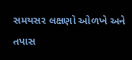સમયસર લક્ષણો ઓળખે અને તપાસ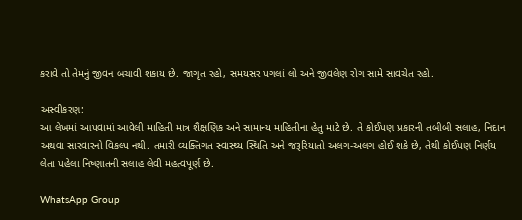કરાવે તો તેમનું જીવન બચાવી શકાય છે. જાગૃત રહો, સમયસર પગલાં લો અને જીવલેણ રોગ સામે સાવચેત રહો.

અસ્વીકરણ:
આ લેખમાં આપવામાં આવેલી માહિતી માત્ર શૈક્ષણિક અને સામાન્ય માહિતીના હેતુ માટે છે. તે કોઈપણ પ્રકારની તબીબી સલાહ, નિદાન અથવા સારવારનો વિકલ્પ નથી. તમારી વ્યક્તિગત સ્વાસ્થ્ય સ્થિતિ અને જરૂરિયાતો અલગ-અલગ હોઈ શકે છે, તેથી કોઈપણ નિર્ણય લેતા પહેલા નિષ્ણાતની સલાહ લેવી મહત્વપૂર્ણ છે.

WhatsApp Group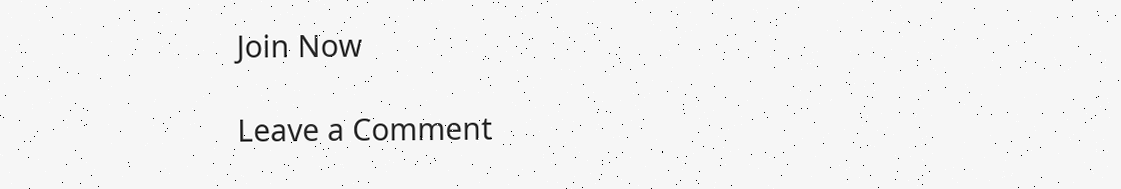Join Now

Leave a Comment